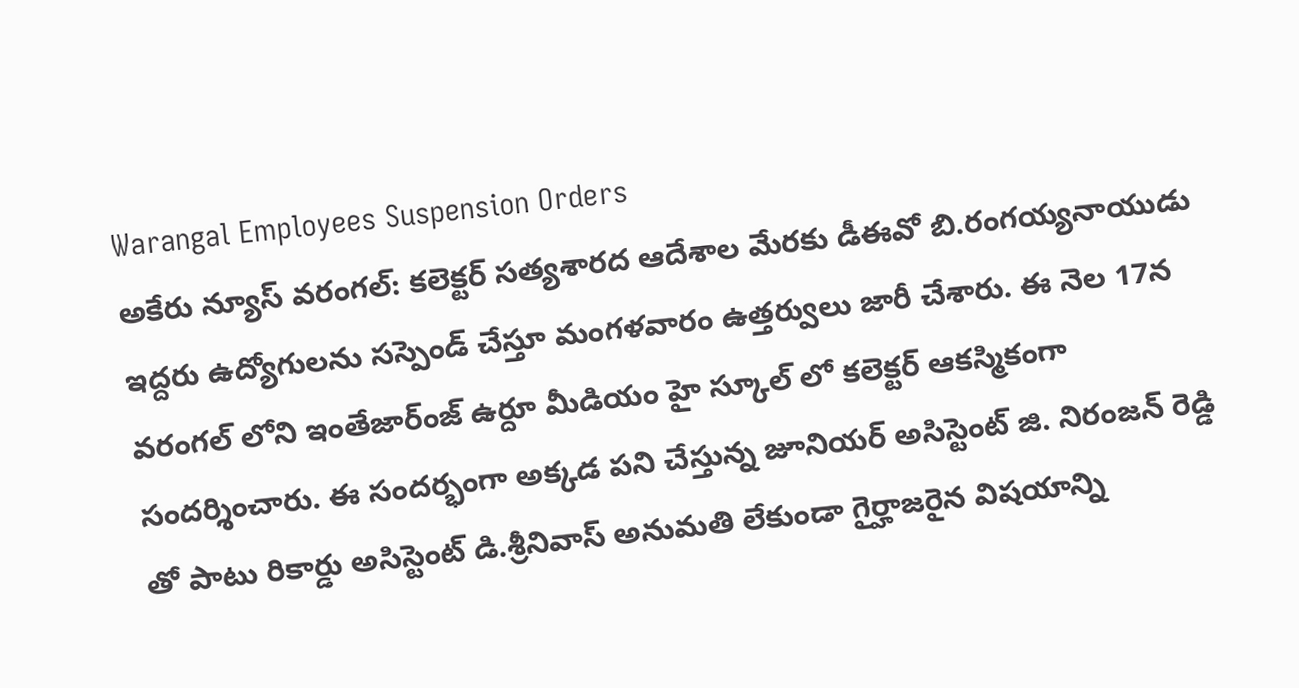Warangal Employees Suspension Orders
అకేరు న్యూస్ వరంగల్: కలెక్టర్ సత్యశారద ఆదేశాల మేరకు డీఈవో బి.రంగయ్యనాయుడు ఇద్దరు ఉద్యోగులను సస్పెండ్ చేస్తూ మంగళవారం ఉత్తర్వులు జారీ చేశారు. ఈ నెల 17న వరంగల్ లోని ఇంతేజార్ంజ్ ఉర్దూ మీడియం హై స్కూల్ లో కలెక్టర్ ఆకస్మికంగా సందర్శించారు. ఈ సందర్భంగా అక్కడ పని చేస్తున్న జూనియర్ అసిస్టెంట్ జి. నిరంజన్ రెడ్డి తో పాటు రికార్డు అసిస్టెంట్ డి.శ్రీనివాస్ అనుమతి లేకుండా గైర్హాజరైన విషయాన్ని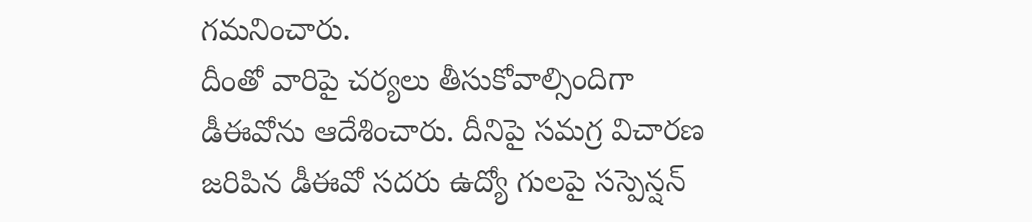గమనించారు.
దీంతో వారిపై చర్యలు తీసుకోవాల్సిందిగా డీఈవోను ఆదేశించారు. దీనిపై సమగ్ర విచారణ జరిపిన డీఈవో సదరు ఉద్యో గులపై సస్పెన్షన్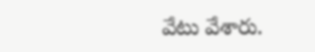వేటు వేశారు.